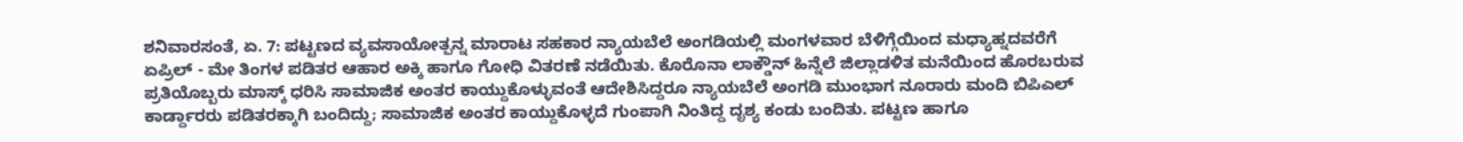ಶನಿವಾರಸಂತೆ, ಏ. 7: ಪಟ್ಟಣದ ವ್ಯವಸಾಯೋತ್ಪನ್ನ ಮಾರಾಟ ಸಹಕಾರ ನ್ಯಾಯಬೆಲೆ ಅಂಗಡಿಯಲ್ಲಿ ಮಂಗಳವಾರ ಬೆಳಿಗ್ಗೆಯಿಂದ ಮಧ್ಯಾಹ್ನದವರೆಗೆ ಏಪ್ರಿಲ್ - ಮೇ ತಿಂಗಳ ಪಡಿತರ ಆಹಾರ ಅಕ್ಕಿ ಹಾಗೂ ಗೋಧಿ ವಿತರಣೆ ನಡೆಯಿತು. ಕೊರೊನಾ ಲಾಕ್ಡೌನ್ ಹಿನ್ನೆಲೆ ಜಿಲ್ಲಾಡಳಿತ ಮನೆಯಿಂದ ಹೊರಬರುವ ಪ್ರತಿಯೊಬ್ಬರು ಮಾಸ್ಕ್ ಧರಿಸಿ ಸಾಮಾಜಿಕ ಅಂತರ ಕಾಯ್ದುಕೊಳ್ಳುವಂತೆ ಆದೇಶಿಸಿದ್ದರೂ ನ್ಯಾಯಬೆಲೆ ಅಂಗಡಿ ಮುಂಭಾಗ ನೂರಾರು ಮಂದಿ ಬಿಪಿಎಲ್ ಕಾರ್ಡ್ದಾರರು ಪಡಿತರಕ್ಕಾಗಿ ಬಂದಿದ್ದು; ಸಾಮಾಜಿಕ ಅಂತರ ಕಾಯ್ದುಕೊಳ್ಳದೆ ಗುಂಪಾಗಿ ನಿಂತಿದ್ದ ದೃಶ್ಯ ಕಂಡು ಬಂದಿತು. ಪಟ್ಟಣ ಹಾಗೂ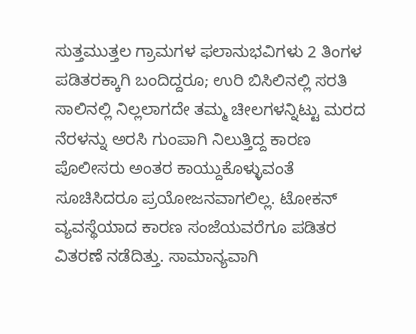ಸುತ್ತಮುತ್ತಲ ಗ್ರಾಮಗಳ ಫಲಾನುಭವಿಗಳು 2 ತಿಂಗಳ ಪಡಿತರಕ್ಕಾಗಿ ಬಂದಿದ್ದರೂ; ಉರಿ ಬಿಸಿಲಿನಲ್ಲಿ ಸರತಿ ಸಾಲಿನಲ್ಲಿ ನಿಲ್ಲಲಾಗದೇ ತಮ್ಮ ಚೀಲಗಳನ್ನಿಟ್ಟು ಮರದ ನೆರಳನ್ನು ಅರಸಿ ಗುಂಪಾಗಿ ನಿಲುತ್ತಿದ್ದ ಕಾರಣ ಪೊಲೀಸರು ಅಂತರ ಕಾಯ್ದುಕೊಳ್ಳುವಂತೆ ಸೂಚಿಸಿದರೂ ಪ್ರಯೋಜನವಾಗಲಿಲ್ಲ. ಟೋಕನ್ ವ್ಯವಸ್ಥೆಯಾದ ಕಾರಣ ಸಂಜೆಯವರೆಗೂ ಪಡಿತರ ವಿತರಣೆ ನಡೆದಿತ್ತು. ಸಾಮಾನ್ಯವಾಗಿ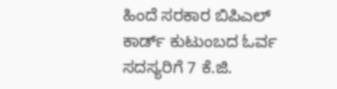ಹಿಂದೆ ಸರಕಾರ ಬಿಪಿಎಲ್ ಕಾರ್ಡ್ ಕುಟುಂಬದ ಓರ್ವ ಸದಸ್ಯರಿಗೆ 7 ಕೆ.ಜಿ.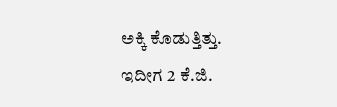ಅಕ್ಕಿ ಕೊಡುತ್ತಿತ್ತು. ಇದೀಗ 2 ಕೆ.ಜಿ.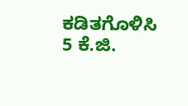ಕಡಿತಗೊಳಿಸಿ 5 ಕೆ.ಜಿ.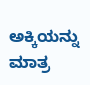ಅಕ್ಕಿಯನ್ನು ಮಾತ್ರ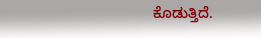ಕೊಡುತ್ತಿದೆ.